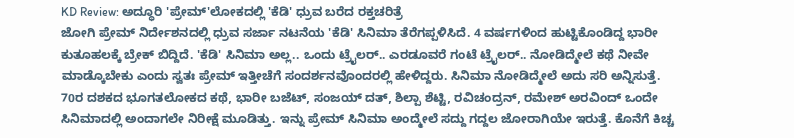KD Review: ಅದ್ಧೂರಿ 'ಪ್ರೇಮ್'ಲೋಕದಲ್ಲಿ 'ಕೆಡಿ' ಧ್ರುವ ಬರೆದ ರಕ್ತಚರಿತ್ರೆ
ಜೋಗಿ ಪ್ರೇಮ್ ನಿರ್ದೇಶನದಲ್ಲಿ ಧ್ರುವ ಸರ್ಜಾ ನಟನೆಯ 'ಕೆಡಿ' ಸಿನಿಮಾ ತೆರೆಗಪ್ಪಳಿಸಿದೆ. 4 ವರ್ಷಗಳಿಂದ ಹುಟ್ಟಿಕೊಂಡಿದ್ದ ಭಾರೀ ಕುತೂಹಲಕ್ಕೆ ಬ್ರೇಕ್ ಬಿದ್ದಿದೆ. 'ಕೆಡಿ' ಸಿನಿಮಾ ಅಲ್ಲ.. ಒಂದು ಟ್ರೈಲರ್.. ಎರಡೂವರೆ ಗಂಟೆ ಟ್ರೈಲರ್.. ನೋಡಿದ್ಮೇಲೆ ಕಥೆ ನೀವೇ ಮಾಡ್ಕೊಬೇಕು ಎಂದು ಸ್ವತಃ ಪ್ರೇಮ್ ಇತ್ತೀಚೆಗೆ ಸಂದರ್ಶನವೊಂದರಲ್ಲಿ ಹೇಳಿದ್ದರು. ಸಿನಿಮಾ ನೋಡಿದ್ಮೇಲೆ ಅದು ಸರಿ ಅನ್ನಿಸುತ್ತೆ.
70ರ ದಶಕದ ಭೂಗತಲೋಕದ ಕಥೆ, ಭಾರೀ ಬಜೆಟ್, ಸಂಜಯ್ ದತ್, ಶಿಲ್ಪಾ ಶೆಟ್ಟಿ, ರವಿಚಂದ್ರನ್, ರಮೇಶ್ ಅರವಿಂದ್ ಒಂದೇ ಸಿನಿಮಾದಲ್ಲಿ ಅಂದಾಗಲೇ ನಿರೀಕ್ಷೆ ಮೂಡಿತ್ತು. ಇನ್ನು ಪ್ರೇಮ್ ಸಿನಿಮಾ ಅಂದ್ಮೇಲೆ ಸದ್ದು ಗದ್ದಲ ಜೋರಾಗಿಯೇ ಇರುತ್ತೆ. ಕೊನೆಗೆ ಕಿಚ್ಚ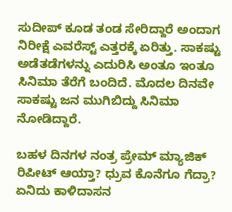ಸುದೀಪ್ ಕೂಡ ತಂಡ ಸೇರಿದ್ದಾರೆ ಅಂದಾಗ ನಿರೀಕ್ಷೆ ಎವರೆಸ್ಟ್ ಎತ್ತರಕ್ಕೆ ಏರಿತ್ತು. ಸಾಕಷ್ಟು ಅಡೆತಡೆಗಳನ್ನು ಎದುರಿಸಿ ಅಂತೂ ಇಂತೂ ಸಿನಿಮಾ ತೆರೆಗೆ ಬಂದಿದೆ. ಮೊದಲ ದಿನವೇ ಸಾಕಷ್ಟು ಜನ ಮುಗಿಬಿದ್ದು ಸಿನಿಮಾ ನೋಡಿದ್ದಾರೆ.

ಬಹಳ ದಿನಗಳ ನಂತ್ರ ಪ್ರೇಮ್ ಮ್ಯಾಜಿಕ್ ರಿಪೀಟ್ ಆಯ್ತಾ? ಧ್ರುವ ಕೊನೆಗೂ ಗೆದ್ರಾ? ಏನಿದು ಕಾಳಿದಾಸನ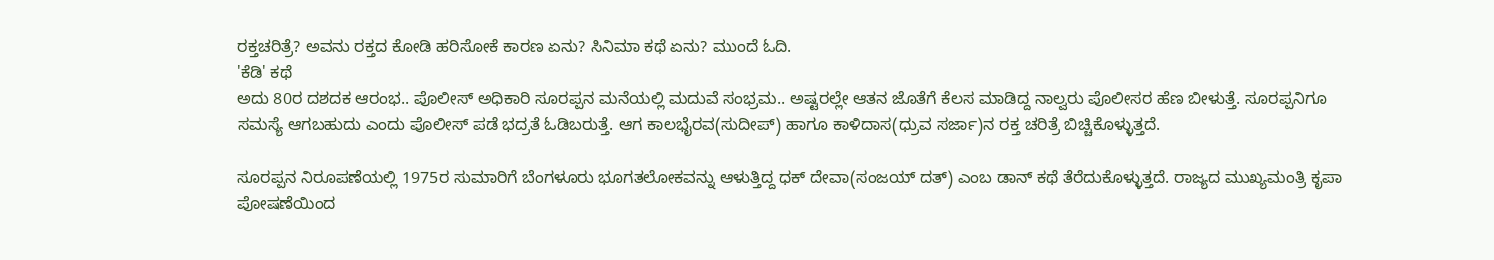ರಕ್ತಚರಿತ್ರೆ? ಅವನು ರಕ್ತದ ಕೋಡಿ ಹರಿಸೋಕೆ ಕಾರಣ ಏನು? ಸಿನಿಮಾ ಕಥೆ ಏನು? ಮುಂದೆ ಓದಿ.
'ಕೆಡಿ' ಕಥೆ
ಅದು 80ರ ದಶದಕ ಆರಂಭ.. ಪೊಲೀಸ್ ಅಧಿಕಾರಿ ಸೂರಪ್ಪನ ಮನೆಯಲ್ಲಿ ಮದುವೆ ಸಂಭ್ರಮ.. ಅಷ್ಟರಲ್ಲೇ ಆತನ ಜೊತೆಗೆ ಕೆಲಸ ಮಾಡಿದ್ದ ನಾಲ್ವರು ಪೊಲೀಸರ ಹೆಣ ಬೀಳುತ್ತೆ. ಸೂರಪ್ಪನಿಗೂ ಸಮಸ್ಯೆ ಆಗಬಹುದು ಎಂದು ಪೊಲೀಸ್ ಪಡೆ ಭದ್ರತೆ ಓಡಿಬರುತ್ತೆ. ಆಗ ಕಾಲಭೈರವ(ಸುದೀಪ್) ಹಾಗೂ ಕಾಳಿದಾಸ(ಧ್ರುವ ಸರ್ಜಾ)ನ ರಕ್ತ ಚರಿತ್ರೆ ಬಿಚ್ಚಿಕೊಳ್ಳುತ್ತದೆ.

ಸೂರಪ್ಪನ ನಿರೂಪಣೆಯಲ್ಲಿ 1975ರ ಸುಮಾರಿಗೆ ಬೆಂಗಳೂರು ಭೂಗತಲೋಕವನ್ನು ಆಳುತ್ತಿದ್ದ ಧಕ್ ದೇವಾ(ಸಂಜಯ್ ದತ್) ಎಂಬ ಡಾನ್ ಕಥೆ ತೆರೆದುಕೊಳ್ಳುತ್ತದೆ. ರಾಜ್ಯದ ಮುಖ್ಯಮಂತ್ರಿ ಕೃಪಾ ಪೋಷಣೆಯಿಂದ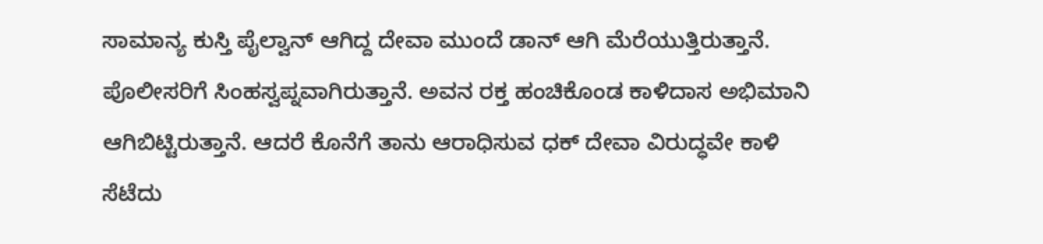ಸಾಮಾನ್ಯ ಕುಸ್ತಿ ಪೈಲ್ವಾನ್ ಆಗಿದ್ದ ದೇವಾ ಮುಂದೆ ಡಾನ್ ಆಗಿ ಮೆರೆಯುತ್ತಿರುತ್ತಾನೆ. ಪೊಲೀಸರಿಗೆ ಸಿಂಹಸ್ವಪ್ನವಾಗಿರುತ್ತಾನೆ. ಅವನ ರಕ್ತ ಹಂಚಿಕೊಂಡ ಕಾಳಿದಾಸ ಅಭಿಮಾನಿ ಆಗಿಬಿಟ್ಟಿರುತ್ತಾನೆ. ಆದರೆ ಕೊನೆಗೆ ತಾನು ಆರಾಧಿಸುವ ಧಕ್ ದೇವಾ ವಿರುದ್ಧವೇ ಕಾಳಿ ಸೆಟೆದು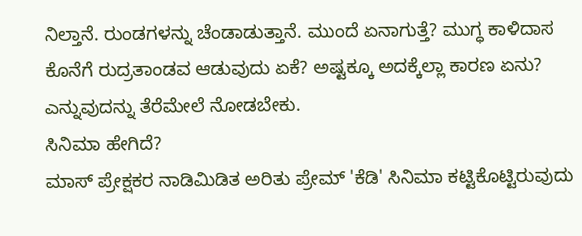ನಿಲ್ತಾನೆ. ರುಂಡಗಳನ್ನು ಚೆಂಡಾಡುತ್ತಾನೆ. ಮುಂದೆ ಏನಾಗುತ್ತೆ? ಮುಗ್ಧ ಕಾಳಿದಾಸ ಕೊನೆಗೆ ರುದ್ರತಾಂಡವ ಆಡುವುದು ಏಕೆ? ಅಷ್ಟಕ್ಕೂ ಅದಕ್ಕೆಲ್ಲಾ ಕಾರಣ ಏನು? ಎನ್ನುವುದನ್ನು ತೆರೆಮೇಲೆ ನೋಡಬೇಕು.
ಸಿನಿಮಾ ಹೇಗಿದೆ?
ಮಾಸ್ ಪ್ರೇಕ್ಷಕರ ನಾಡಿಮಿಡಿತ ಅರಿತು ಪ್ರೇಮ್ 'ಕೆಡಿ' ಸಿನಿಮಾ ಕಟ್ಟಿಕೊಟ್ಟಿರುವುದು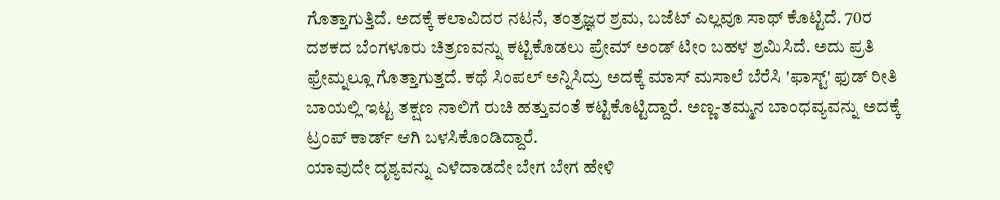ಗೊತ್ತಾಗುತ್ತಿದೆ. ಅದಕ್ಕೆ ಕಲಾವಿದರ ನಟನೆ, ತಂತ್ರಜ್ಞರ ಶ್ರಮ, ಬಜೆಟ್ ಎಲ್ಲವೂ ಸಾಥ್ ಕೊಟ್ಟಿದೆ. 70ರ ದಶಕದ ಬೆಂಗಳೂರು ಚಿತ್ರಣವನ್ನು ಕಟ್ಟಿಕೊಡಲು ಪ್ರೇಮ್ ಅಂಡ್ ಟೀಂ ಬಹಳ ಶ್ರಮಿಸಿದೆ. ಅದು ಪ್ರತಿ ಫ್ರೇಮ್ನಲ್ಲೂ ಗೊತ್ತಾಗುತ್ತದೆ. ಕಥೆ ಸಿಂಪಲ್ ಅನ್ನಿಸಿದ್ರು ಅದಕ್ಕೆ ಮಾಸ್ ಮಸಾಲೆ ಬೆರೆಸಿ 'ಫಾಸ್ಟ್' ಫುಡ್ ರೀತಿ ಬಾಯಲ್ಲಿ ಇಟ್ಟ ತಕ್ಷಣ ನಾಲಿಗೆ ರುಚಿ ಹತ್ತುವಂತೆ ಕಟ್ಟಿಕೊಟ್ಟಿದ್ದಾರೆ. ಅಣ್ಣ-ತಮ್ಮನ ಬಾಂಧವ್ಯವನ್ನು ಅದಕ್ಕೆ ಟ್ರಂಪ್ ಕಾರ್ಡ್ ಆಗಿ ಬಳಸಿಕೊಂಡಿದ್ದಾರೆ.
ಯಾವುದೇ ದೃಶ್ಯವನ್ನು ಎಳೆದಾಡದೇ ಬೇಗ ಬೇಗ ಹೇಳಿ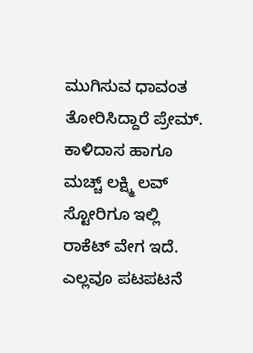ಮುಗಿಸುವ ಧಾವಂತ ತೋರಿಸಿದ್ದಾರೆ ಪ್ರೇಮ್. ಕಾಳಿದಾಸ ಹಾಗೂ ಮಚ್ಚ್ ಲಕ್ಷ್ಮಿ ಲವ್ ಸ್ಟೋರಿಗೂ ಇಲ್ಲಿ ರಾಕೆಟ್ ವೇಗ ಇದೆ. ಎಲ್ಲವೂ ಪಟಪಟನೆ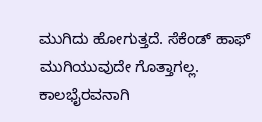ಮುಗಿದು ಹೋಗುತ್ತದೆ. ಸೆಕೆಂಡ್ ಹಾಫ್ ಮುಗಿಯುವುದೇ ಗೊತ್ತಾಗಲ್ಲ. ಕಾಲಭೈರವನಾಗಿ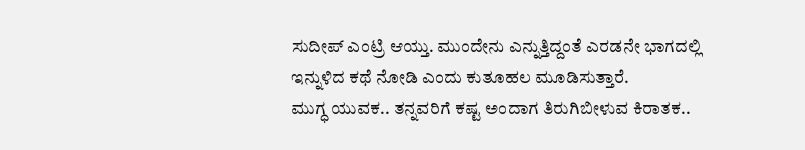ಸುದೀಪ್ ಎಂಟ್ರಿ ಆಯ್ತು. ಮುಂದೇನು ಎನ್ನುತ್ತಿದ್ದಂತೆ ಎರಡನೇ ಭಾಗದಲ್ಲಿ ಇನ್ನುಳಿದ ಕಥೆ ನೋಡಿ ಎಂದು ಕುತೂಹಲ ಮೂಡಿಸುತ್ತಾರೆ.
ಮುಗ್ಧ ಯುವಕ.. ತನ್ನವರಿಗೆ ಕಷ್ಟ ಅಂದಾಗ ತಿರುಗಿಬೀಳುವ ಕಿರಾತಕ..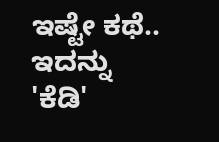ಇಷ್ಟೇ ಕಥೆ.. ಇದನ್ನು 'ಕೆಡಿ'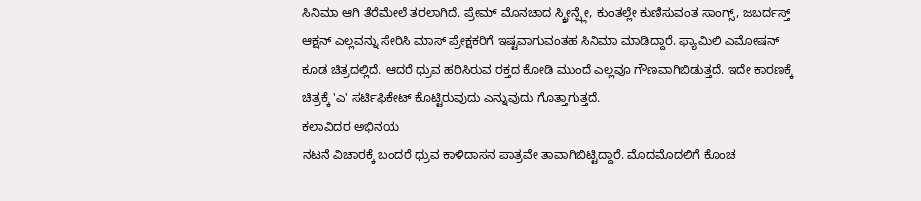ಸಿನಿಮಾ ಆಗಿ ತೆರೆಮೇಲೆ ತರಲಾಗಿದೆ. ಪ್ರೇಮ್ ಮೊನಚಾದ ಸ್ಕ್ರೀನ್ಪ್ಲೇ, ಕುಂತಲ್ಲೇ ಕುಣಿಸುವಂತ ಸಾಂಗ್ಸ್, ಜಬರ್ದಸ್ತ್ ಆಕ್ಷನ್ ಎಲ್ಲವನ್ನು ಸೇರಿಸಿ ಮಾಸ್ ಪ್ರೇಕ್ಷಕರಿಗೆ ಇಷ್ಟವಾಗುವಂತಹ ಸಿನಿಮಾ ಮಾಡಿದ್ದಾರೆ. ಫ್ಯಾಮಿಲಿ ಎಮೋಷನ್ ಕೂಡ ಚಿತ್ರದಲ್ಲಿದೆ. ಆದರೆ ಧ್ರುವ ಹರಿಸಿರುವ ರಕ್ತದ ಕೋಡಿ ಮುಂದೆ ಎಲ್ಲವೂ ಗೌಣವಾಗಿಬಿಡುತ್ತದೆ. ಇದೇ ಕಾರಣಕ್ಕೆ ಚಿತ್ರಕ್ಕೆ 'ಎ' ಸರ್ಟಿಫಿಕೇಟ್ ಕೊಟ್ಟಿರುವುದು ಎನ್ನುವುದು ಗೊತ್ತಾಗುತ್ತದೆ.
ಕಲಾವಿದರ ಅಭಿನಯ
ನಟನೆ ವಿಚಾರಕ್ಕೆ ಬಂದರೆ ಧ್ರುವ ಕಾಳಿದಾಸನ ಪಾತ್ರವೇ ತಾವಾಗಿಬಿಟ್ಟಿದ್ದಾರೆ. ಮೊದಮೊದಲಿಗೆ ಕೊಂಚ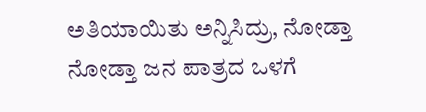ಅತಿಯಾಯಿತು ಅನ್ನಿಸಿದ್ರು, ನೋಡ್ತಾ ನೋಡ್ತಾ ಜನ ಪಾತ್ರದ ಒಳಗೆ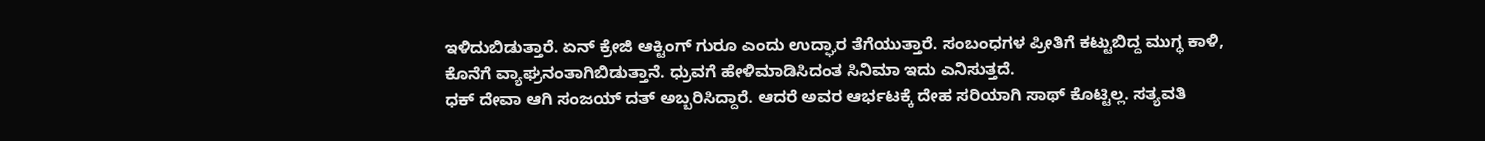ಇಳಿದುಬಿಡುತ್ತಾರೆ. ಏನ್ ಕ್ರೇಜಿ ಆಕ್ಟಿಂಗ್ ಗುರೂ ಎಂದು ಉದ್ಘಾರ ತೆಗೆಯುತ್ತಾರೆ. ಸಂಬಂಧಗಳ ಪ್ರೀತಿಗೆ ಕಟ್ಟುಬಿದ್ದ ಮುಗ್ಧ ಕಾಳಿ, ಕೊನೆಗೆ ವ್ಯಾಘ್ರನಂತಾಗಿಬಿಡುತ್ತಾನೆ. ಧ್ರುವಗೆ ಹೇಳಿಮಾಡಿಸಿದಂತ ಸಿನಿಮಾ ಇದು ಎನಿಸುತ್ತದೆ.
ಧಕ್ ದೇವಾ ಆಗಿ ಸಂಜಯ್ ದತ್ ಅಬ್ಬರಿಸಿದ್ದಾರೆ. ಆದರೆ ಅವರ ಆರ್ಭಟಕ್ಕೆ ದೇಹ ಸರಿಯಾಗಿ ಸಾಥ್ ಕೊಟ್ಟಿಲ್ಲ. ಸತ್ಯವತಿ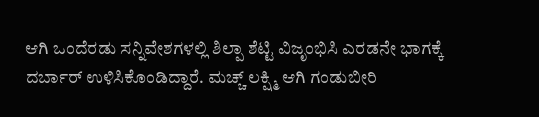ಆಗಿ ಒಂದೆರಡು ಸನ್ನಿವೇಶಗಳಲ್ಲಿ ಶಿಲ್ಪಾ ಶೆಟ್ಟಿ ವಿಜೃಂಭಿಸಿ ಎರಡನೇ ಭಾಗಕ್ಕೆ ದರ್ಬಾರ್ ಉಳಿಸಿಕೊಂಡಿದ್ದಾರೆ. ಮಚ್ಚ್ ಲಕ್ಷ್ಮಿ ಆಗಿ ಗಂಡುಬೀರಿ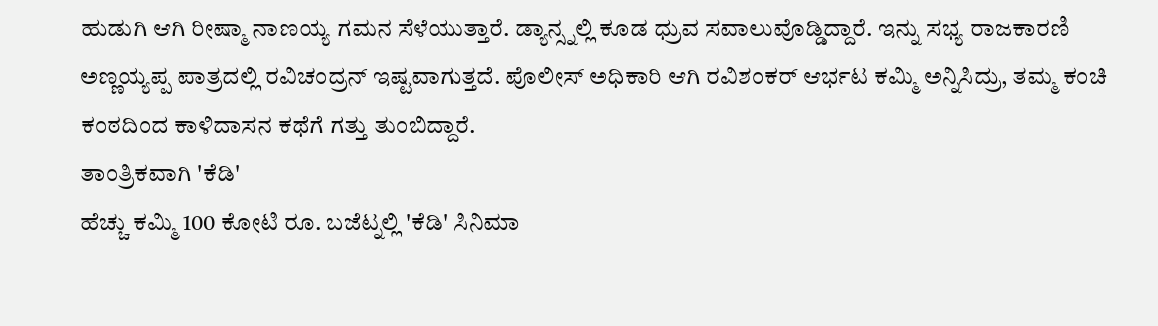ಹುಡುಗಿ ಆಗಿ ರೀಷ್ಮಾ ನಾಣಯ್ಯ ಗಮನ ಸೆಳೆಯುತ್ತಾರೆ. ಡ್ಯಾನ್ಸ್ನಲ್ಲಿ ಕೂಡ ಧ್ರುವ ಸವಾಲುವೊಡ್ಡಿದ್ದಾರೆ. ಇನ್ನು ಸಭ್ಯ ರಾಜಕಾರಣಿ ಅಣ್ಣಯ್ಯಪ್ಪ ಪಾತ್ರದಲ್ಲಿ ರವಿಚಂದ್ರನ್ ಇಷ್ಟವಾಗುತ್ತದೆ. ಪೊಲೀಸ್ ಅಧಿಕಾರಿ ಆಗಿ ರವಿಶಂಕರ್ ಆರ್ಭಟ ಕಮ್ಮಿ ಅನ್ನಿಸಿದ್ರು, ತಮ್ಮ ಕಂಚಿ ಕಂಠದಿಂದ ಕಾಳಿದಾಸನ ಕಥೆಗೆ ಗತ್ತು ತುಂಬಿದ್ದಾರೆ.
ತಾಂತ್ರಿಕವಾಗಿ 'ಕೆಡಿ'
ಹೆಚ್ಚು ಕಮ್ಮಿ 100 ಕೋಟಿ ರೂ. ಬಜೆಟ್ನಲ್ಲಿ 'ಕೆಡಿ' ಸಿನಿಮಾ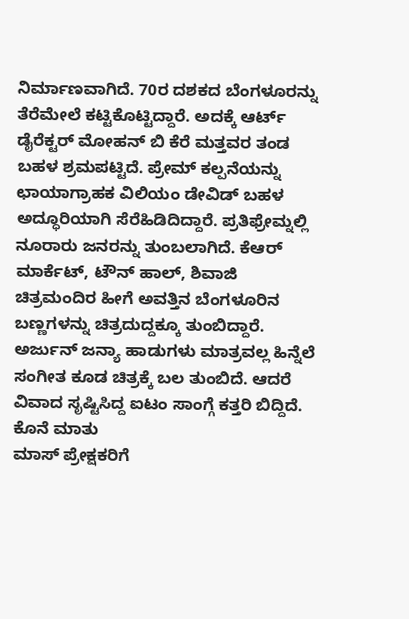ನಿರ್ಮಾಣವಾಗಿದೆ. 70ರ ದಶಕದ ಬೆಂಗಳೂರನ್ನು ತೆರೆಮೇಲೆ ಕಟ್ಟಿಕೊಟ್ಟಿದ್ದಾರೆ. ಅದಕ್ಕೆ ಆರ್ಟ್ ಡೈರೆಕ್ಟರ್ ಮೋಹನ್ ಬಿ ಕೆರೆ ಮತ್ತವರ ತಂಡ ಬಹಳ ಶ್ರಮಪಟ್ಟಿದೆ. ಪ್ರೇಮ್ ಕಲ್ಪನೆಯನ್ನು ಛಾಯಾಗ್ರಾಹಕ ವಿಲಿಯಂ ಡೇವಿಡ್ ಬಹಳ ಅದ್ಧೂರಿಯಾಗಿ ಸೆರೆಹಿಡಿದಿದ್ದಾರೆ. ಪ್ರತಿಫ್ರೇಮ್ನಲ್ಲಿ ನೂರಾರು ಜನರನ್ನು ತುಂಬಲಾಗಿದೆ. ಕೆಆರ್ ಮಾರ್ಕೆಟ್, ಟೌನ್ ಹಾಲ್, ಶಿವಾಜಿ ಚಿತ್ರಮಂದಿರ ಹೀಗೆ ಅವತ್ತಿನ ಬೆಂಗಳೂರಿನ ಬಣ್ಣಗಳನ್ನು ಚಿತ್ರದುದ್ದಕ್ಕೂ ತುಂಬಿದ್ದಾರೆ. ಅರ್ಜುನ್ ಜನ್ಯಾ ಹಾಡುಗಳು ಮಾತ್ರವಲ್ಲ ಹಿನ್ನೆಲೆ ಸಂಗೀತ ಕೂಡ ಚಿತ್ರಕ್ಕೆ ಬಲ ತುಂಬಿದೆ. ಆದರೆ ವಿವಾದ ಸೃಷ್ಟಿಸಿದ್ದ ಐಟಂ ಸಾಂಗ್ಗೆ ಕತ್ತರಿ ಬಿದ್ದಿದೆ.
ಕೊನೆ ಮಾತು
ಮಾಸ್ ಪ್ರೇಕ್ಷಕರಿಗೆ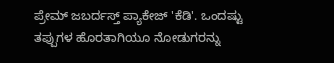ಪ್ರೇಮ್ ಜಬರ್ದಸ್ತ್ ಪ್ಯಾಕೇಜ್ 'ಕೆಡಿ'. ಒಂದಷ್ಟು ತಪ್ಪುಗಳ ಹೊರತಾಗಿಯೂ ನೋಡುಗರನ್ನು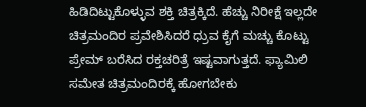ಹಿಡಿದಿಟ್ಟುಕೊಳ್ಳುವ ಶಕ್ತಿ ಚಿತ್ರಕ್ಕಿದೆ. ಹೆಚ್ಚು ನಿರೀಕ್ಷೆ ಇಲ್ಲದೇ ಚಿತ್ರಮಂದಿರ ಪ್ರವೇಶಿಸಿದರೆ ಧ್ರುವ ಕೈಗೆ ಮಚ್ಚು ಕೊಟ್ಟು ಪ್ರೇಮ್ ಬರೆಸಿದ ರಕ್ತಚರಿತ್ರೆ ಇಷ್ಟವಾಗುತ್ತದೆ. ಫ್ಯಾಮಿಲಿ ಸಮೇತ ಚಿತ್ರಮಂದಿರಕ್ಕೆ ಹೋಗಬೇಕು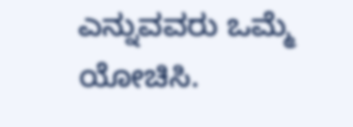ಎನ್ನುವವರು ಒಮ್ಮೆ ಯೋಚಿಸಿ.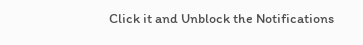Click it and Unblock the Notifications